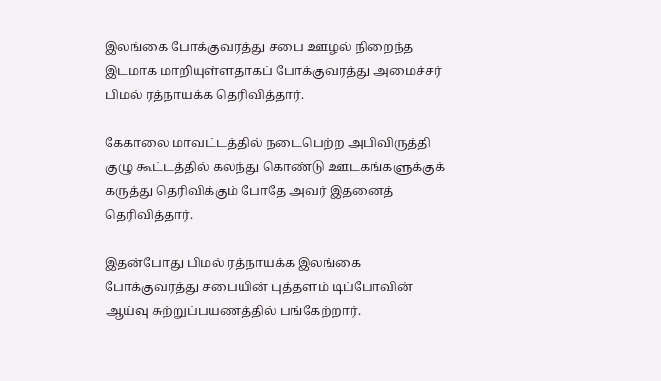இலங்கை போக்குவரத்து சபை ஊழல் நிறைந்த இடமாக மாறியுள்ளதாகப் போக்குவரத்து அமைச்சர் பிமல் ரத்நாயக்க தெரிவித்தார்.

கேகாலை மாவட்டத்தில் நடைபெற்ற அபிவிருத்தி குழு கூட்டத்தில் கலந்து கொண்டு ஊடகங்களுக்குக் கருத்து தெரிவிக்கும் போதே அவர் இதனைத் தெரிவித்தார்.

இதன்போது பிமல் ரத்நாயக்க இலங்கை போக்குவரத்து சபையின் புத்தளம் டிப்போவின் ஆய்வு சுற்றுப்பயணத்தில் பங்கேற்றார்.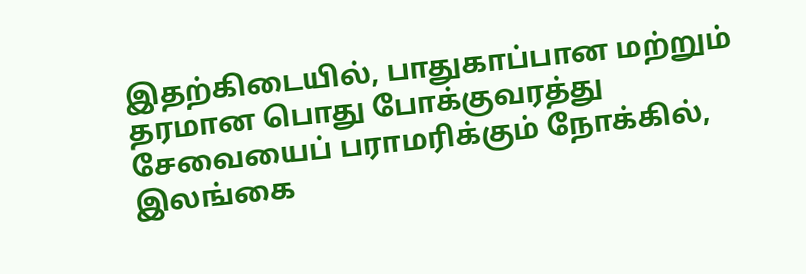இதற்கிடையில், பாதுகாப்பான மற்றும் தரமான பொது போக்குவரத்து சேவையைப் பராமரிக்கும் நோக்கில், இலங்கை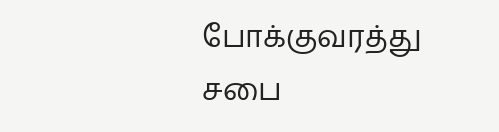போக்குவரத்து சபை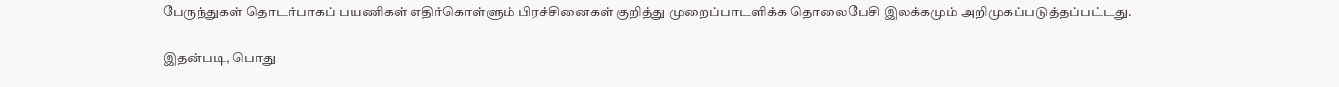பேருந்துகள் தொடர்பாகப் பயணிகள் எதிர்கொள்ளும் பிரச்சினைகள் குறித்து முறைப்பாடளிக்க தொலைபேசி இலக்கமும் அறிமுகப்படுத்தப்பட்டது.

இதன்படி, பொது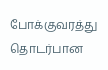போக்குவரத்து தொடர்பான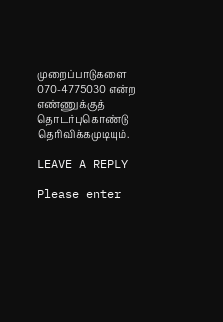முறைப்பாடுகளை 070-4775030 என்ற எண்ணுக்குத் தொடர்புகொண்டு தெரிவிக்கமுடியும்.

LEAVE A REPLY

Please enter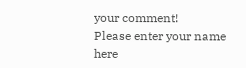your comment!
Please enter your name here